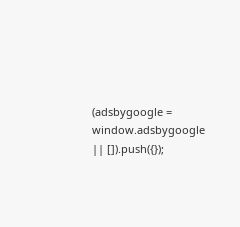(adsbygoogle = window.adsbygoogle || []).push({});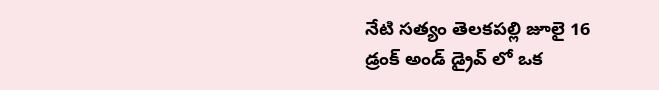నేటి సత్యం తెలకపల్లి జూలై 16
డ్రంక్ అండ్ డ్రైవ్ లో ఒక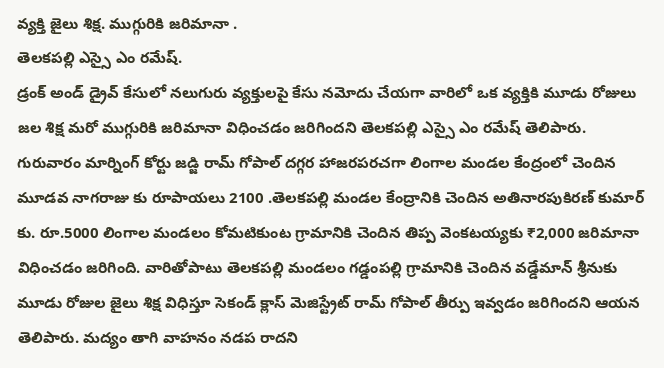వ్యక్తి జైలు శిక్ష. ముగ్గురికి జరిమానా .
తెలకపల్లి ఎస్సై ఎం రమేష్.
డ్రంక్ అండ్ డ్రైవ్ కేసులో నలుగురు వ్యక్తులపై కేసు నమోదు చేయగా వారిలో ఒక వ్యక్తికి మూడు రోజులు జల శిక్ష మరో ముగ్గురికి జరిమానా విధించడం జరిగిందని తెలకపల్లి ఎస్సై ఎం రమేష్ తెలిపారు. గురువారం మార్నింగ్ కోర్టు జడ్జి రామ్ గోపాల్ దగ్గర హాజరపరచగా లింగాల మండల కేంద్రంలో చెందిన మూడవ నాగరాజు కు రూపాయలు 2100 .తెలకపల్లి మండల కేంద్రానికి చెందిన అతినారపుకిరణ్ కుమార్ కు. రూ.5000 లింగాల మండలం కోమటికుంట గ్రామానికి చెందిన తిప్ప వెంకటయ్యకు ₹2,000 జరిమానా విధించడం జరిగింది. వారితోపాటు తెలకపల్లి మండలం గడ్డంపల్లి గ్రామానికి చెందిన వడ్డేమాన్ శ్రీనుకు మూడు రోజుల జైలు శిక్ష విధిస్తూ సెకండ్ క్లాస్ మెజిస్ట్రేట్ రామ్ గోపాల్ తీర్పు ఇవ్వడం జరిగిందని ఆయన తెలిపారు. మద్యం తాగి వాహనం నడప రాదని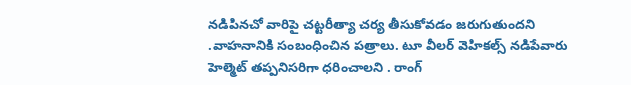నడిపినచో వారిపై చట్టరీత్యా చర్య తీసుకోవడం జరుగుతుందని .వాహనానికి సంబంధించిన పత్రాలు. టూ వీలర్ వెహికల్స్ నడిపేవారు హెల్మెట్ తప్పనిసరిగా ధరించాలని . రాంగ్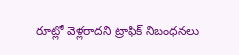రూట్లో వెళ్లరాదని ట్రాఫిక్ నిబంధనలు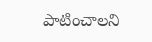పాటించాలని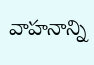వాహనాన్ని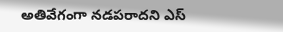అతివేగంగా నడపరాదని ఎస్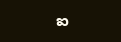ఐ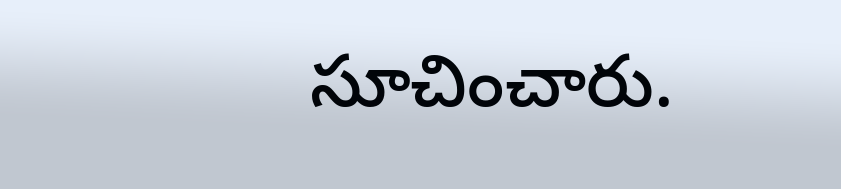సూచించారు.